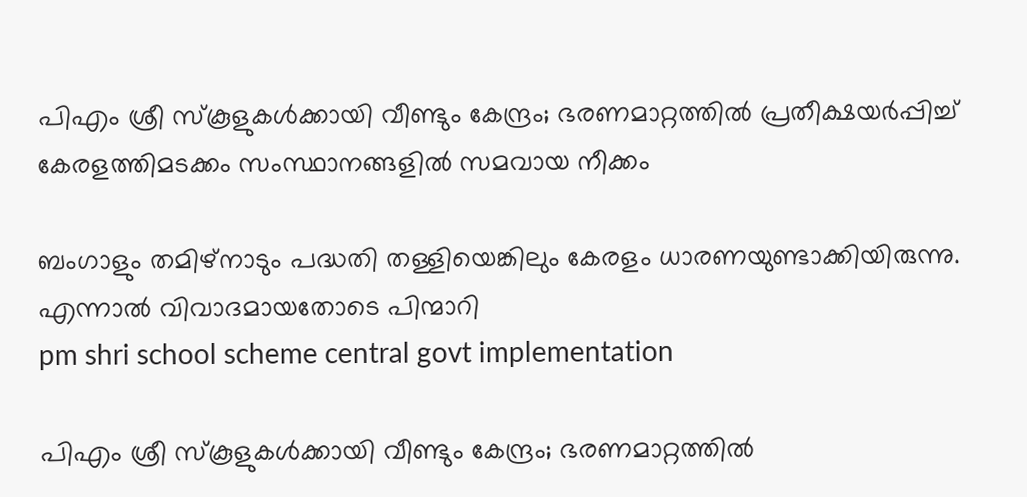പിഎം ശ്രീ സ്കൂളുകൾക്കായി വീണ്ടും കേന്ദ്രം; ഭരണമാറ്റത്തിൽ പ്രതീക്ഷയർപ്പിച്ച് കേരളത്തിമടക്കം സംസ്ഥാനങ്ങളിൽ സമവായ നീക്കം

ബംഗാളും തമിഴ്നാടും പദ്ധതി തള്ളിയെങ്കിലും കേരളം ധാരണയുണ്ടാക്കിയിരുന്നു. എന്നാൽ വിവാദമായതോടെ പിന്മാറി
pm shri school scheme central govt implementation

പിഎം ശ്രീ സ്കൂളുകൾക്കായി വീണ്ടും കേന്ദ്രം; ഭരണമാറ്റത്തിൽ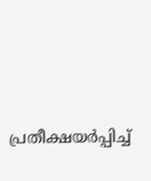പ്രതീക്ഷയർപ്പിച്ച്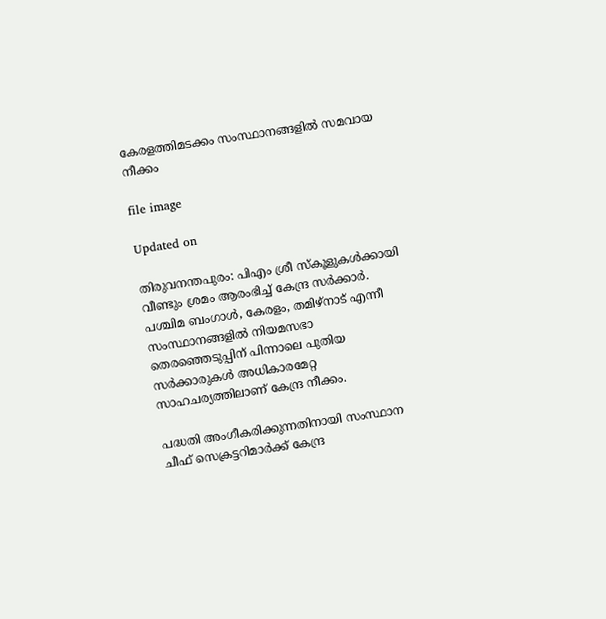കേരളത്തിമടക്കം സംസ്ഥാനങ്ങളിൽ സമവായ നീക്കം

file image

Updated on

തിരുവനന്തപുരം: പിഎം ശ്രീ സ്കൂളുകൾക്കായി വീണ്ടും ശ്രമം ആരംഭിച്ച് കേന്ദ്ര സർക്കാർ. പശ്ചിമ ബംഗാൾ, കേരളം, തമിഴ്‌നാട് എന്നീ സംസ്ഥാനങ്ങളിൽ നിയമസഭാ തെരഞ്ഞെടുപ്പിന് പിന്നാലെ പുതിയ സർക്കാരുകൾ അധികാരമേറ്റ സാഹചര്യത്തിലാണ് കേന്ദ്ര നീക്കം.

പദ്ധതി അംഗീകരിക്കുന്നതിനായി സംസ്ഥാന ചീഫ് സെക്രട്ടറിമാർക്ക് കേന്ദ്ര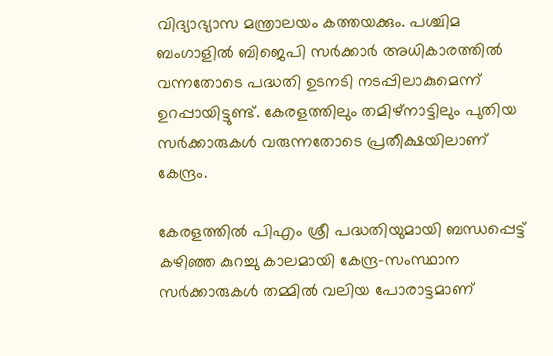വിദ്യാഭ്യാസ മന്ത്രാലയം കത്തയക്കും. പശ്ചിമ ബംഗാളിൽ ബിജെപി സർക്കാർ അധികാരത്തിൽ വന്നതോടെ പദ്ധതി ഉടനടി നടപ്പിലാകുമെന്ന് ഉറപ്പായിട്ടുണ്ട്. കേരളത്തിലും തമിഴ്‌നാട്ടിലും പുതിയ സർക്കാരുകൾ വരുന്നതോടെ പ്രതീക്ഷയിലാണ് കേന്ദ്രം.

കേരളത്തിൽ പിഎം ശ്രീ പദ്ധതിയുമായി ബന്ധപ്പെട്ട് കഴിഞ്ഞ കുറച്ചു കാലമായി കേന്ദ്ര-സംസ്ഥാന സർക്കാരുകൾ തമ്മിൽ വലിയ പോരാട്ടമാണ്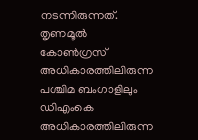നടന്നിരുന്നത്. തൃണമൂൽ കോൺഗ്രസ് അധികാരത്തിലിരുന്ന പശ്ചിമ ബംഗാളിലും ഡിഎംകെ അധികാരത്തിലിരുന്ന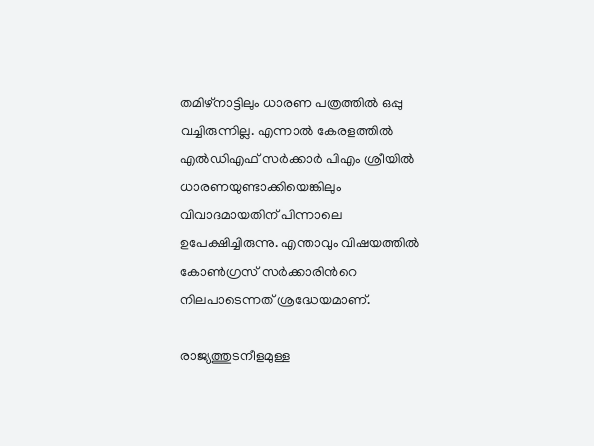തമിഴ്നാട്ടിലും ധാരണ പത്രത്തിൽ ഒപ്പു വച്ചിരുന്നില്ല. എന്നാൽ കേരളത്തിൽ എൽഡിഎഫ് സർക്കാർ പിഎം ശ്രീയിൽ ധാരണയുണ്ടാക്കിയെങ്കിലും വിവാദമായതിന് പിന്നാലെ ഉപേക്ഷിച്ചിരുന്നു. എന്താവും വിഷയത്തിൽ കോൺഗ്രസ് സർക്കാരിന്‍റെ നിലപാടെന്നത് ശ്രദ്ധേയമാണ്.

രാജ്യത്തുടനീളമുള്ള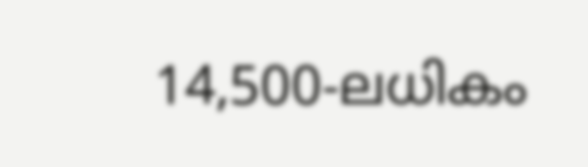14,500-ലധികം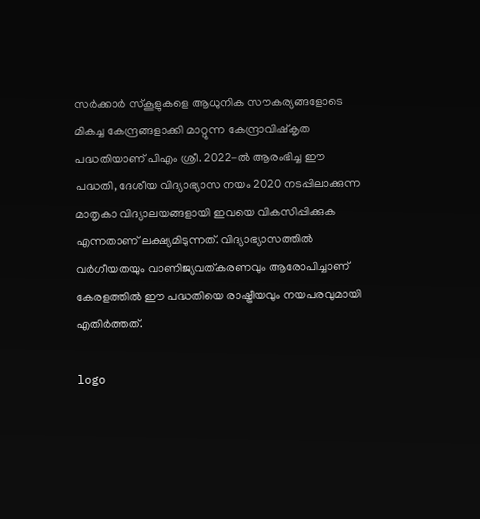സർക്കാർ സ്കൂളുകളെ ആധുനിക സൗകര്യങ്ങളോടെ മികച്ച കേന്ദ്രങ്ങളാക്കി മാറ്റുന്ന കേന്ദ്രാവിഷ്കൃത പദ്ധതിയാണ് പിഎം ശ്രീ. 2022-ൽ ആരംഭിച്ച ഈ പദ്ധതി, ദേശീയ വിദ്യാഭ്യാസ നയം 2020 നടപ്പിലാക്കുന്ന മാതൃകാ വിദ്യാലയങ്ങളായി ഇവയെ വികസിപ്പിക്കുക എന്നതാണ് ലക്ഷ്യമിടുന്നത്. വിദ്യാഭ്യാസത്തിൽ വർഗീയതയും വാണിജ്യവത്കരണവും ആരോപിച്ചാണ് കേരളത്തിൽ ഈ പദ്ധതിയെ രാഷ്ട്രീയവും നയപരവുമായി എതിർത്തത്.

logo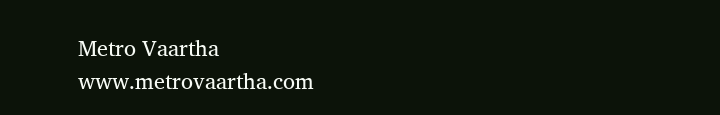Metro Vaartha
www.metrovaartha.com